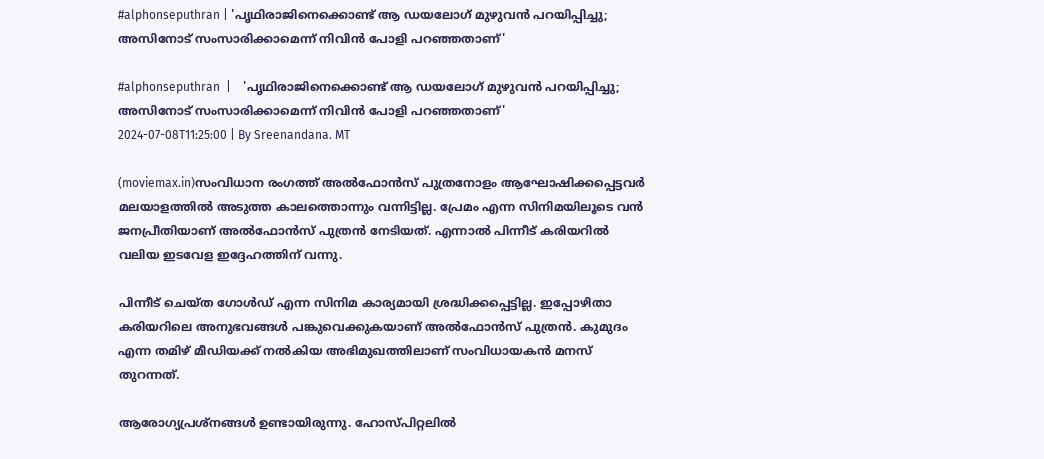#alphonseputhran | 'പൃഥിരാജിനെക്കൊണ്ട് ആ ഡയലോഗ് മുഴുവൻ പറയിപ്പിച്ചു; അസിനോട് സംസാരിക്കാമെന്ന് നിവിൻ പോളി പറഞ്ഞതാണ്'

#alphonseputhran  |    'പൃഥിരാജിനെക്കൊണ്ട് ആ ഡയലോഗ് മുഴുവൻ പറയിപ്പിച്ചു; അസിനോട് സംസാരിക്കാമെന്ന് നിവിൻ പോളി പറഞ്ഞതാണ്'
2024-07-08T11:25:00 | By Sreenandana. MT

(moviemax.in)സംവിധാന രംഗത്ത് അൽഫോൻസ് പുത്രനോളം ആഘോഷിക്കപ്പെട്ടവർ മലയാളത്തിൽ അടുത്ത കാലത്തൊന്നും വന്നിട്ടില്ല. പ്രേമം എന്ന സിനിമയിലൂടെ വൻ ജനപ്രീതിയാണ് അൽഫോൻസ് പുത്രൻ നേടിയത്. എന്നാൽ പിന്നീട് കരിയറിൽ വലിയ ഇടവേള ഇദ്ദേഹത്തിന് വന്നു.

പിന്നീട് ചെയ്ത ഗോൾഡ് എന്ന സിനിമ കാര്യമായി ശ്രദ്ധിക്കപ്പെട്ടില്ല. ഇപ്പോഴിതാ കരിയറിലെ അനുഭവങ്ങൾ പങ്കുവെക്കുകയാണ് അൽഫോൻസ് പുത്രൻ. കുമുദം എന്ന തമിഴ് മീഡിയക്ക് നൽകിയ അഭിമുഖത്തിലാണ് സംവിധായകൻ മനസ് തുറന്നത്.

ആരോഗ്യപ്രശ്നങ്ങൾ ഉണ്ടായിരുന്നു. ഹോസ്പിറ്റലിൽ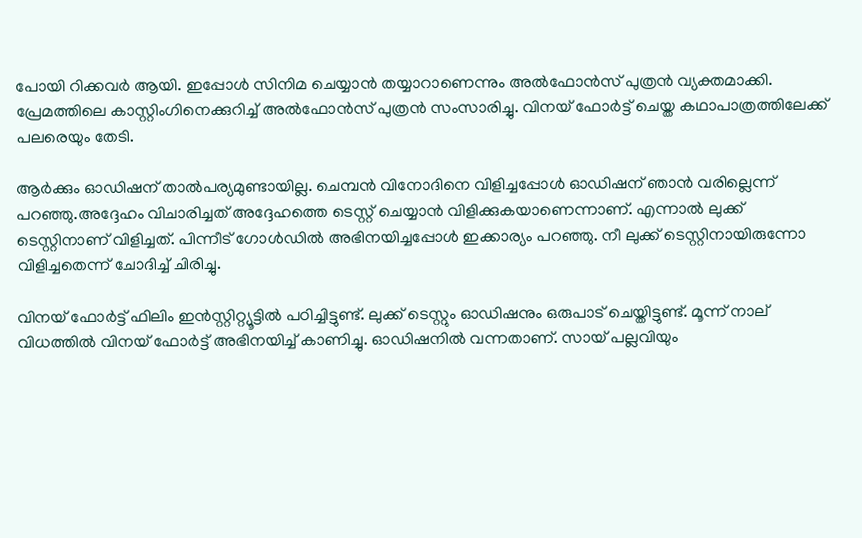പോയി റിക്കവർ ആയി. ഇപ്പോൾ സിനിമ ചെയ്യാൻ തയ്യാറാണെന്നും അൽഫോൻസ് പുത്രൻ വ്യക്തമാക്കി. പ്രേമത്തിലെ കാസ്റ്റിംഗിനെക്കുറിച്ച് അൽഫോൻസ് പുത്രൻ സംസാരിച്ചു. വിനയ് ഫോർട്ട് ചെയ്ത കഥാപാത്രത്തിലേക്ക് പലരെയും തേടി.

ആർക്കും ഓഡിഷന് താൽപര്യമുണ്ടായില്ല. ചെമ്പൻ വിനോദിനെ വിളിച്ചപ്പോൾ ഓഡിഷന് ഞാൻ വരില്ലെന്ന് പറഞ്ഞു.അദ്ദേഹം വിചാരിച്ചത് അദ്ദേഹത്തെ ടെസ്റ്റ് ചെയ്യാൻ വിളിക്കുകയാണെന്നാണ്. എന്നാൽ ലുക്ക് ടെസ്റ്റിനാണ് വിളിച്ചത്. പിന്നീട് ഗോൾഡിൽ അഭിനയിച്ചപ്പോൾ ഇക്കാര്യം പറഞ്ഞു. നീ ലുക്ക് ടെസ്റ്റിനായിരുന്നോ വിളിച്ചതെന്ന് ചോദിച്ച് ചിരിച്ചു.

വിനയ് ഫോർട്ട് ഫിലിം ഇൻസ്റ്റിറ്റ്യൂട്ടിൽ പഠിച്ചിട്ടുണ്ട്. ലുക്ക് ടെസ്റ്റും ഓഡിഷനും ഒരുപാട് ചെയ്തിട്ടുണ്ട്. മൂന്ന് നാല് വിധത്തിൽ വിനയ് ഫോർട്ട് അഭിനയിച്ച് കാണിച്ചു. ഓഡിഷനിൽ വന്നതാണ്. സായ് പല്ലവിയും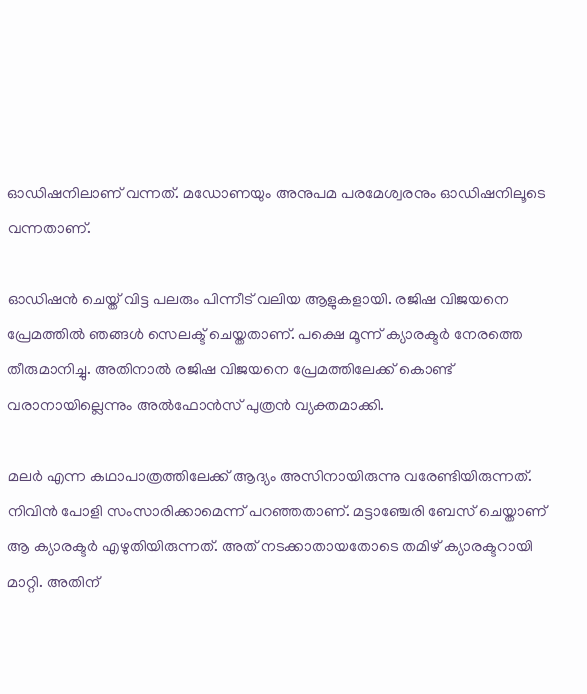ഓഡിഷനിലാണ് വന്നത്. മഡോണയും അനുപമ പരമേശ്വരനും ഓഡിഷനിലൂടെ വന്നതാണ്.

ഓഡിഷൻ ചെയ്ത് വിട്ട പലരും പിന്നീട് വലിയ ആളുകളായി. രജിഷ വിജയനെ പ്രേമത്തിൽ ഞങ്ങൾ സെലക്ട് ചെയ്തതാണ്. പക്ഷെ മൂന്ന് ക്യാരക്ടർ നേരത്തെ തീരുമാനിച്ചു. അതിനാൽ രജിഷ വിജയനെ പ്രേമത്തിലേക്ക് കൊണ്ട് വരാനായില്ലെന്നും അൽഫോൻസ് പുത്രൻ വ്യക്തമാക്കി.

മലർ എന്ന കഥാപാത്രത്തിലേക്ക് ആദ്യം അസിനായിരുന്നു വരേണ്ടിയിരുന്നത്. നിവിൻ പോളി സംസാരിക്കാമെന്ന് പറഞ്ഞതാണ്. മട്ടാഞ്ചേരി ബേസ് ചെയ്താണ് ആ ക്യാരക്ടർ എഴുതിയിരുന്നത്. അത് നടക്കാതായതോടെ തമിഴ് ക്യാരക്ടറായി മാറ്റി. അതിന്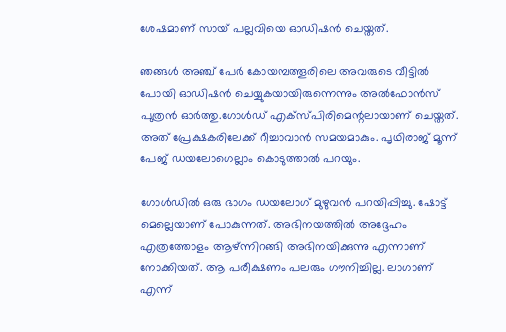ശേഷമാണ് സായ് പല്ലവിയെ ഓഡിഷൻ ചെയ്തത്.

ഞങ്ങൾ അഞ്ച് പേർ കോയമ്പത്തൂരിലെ അവരുടെ വീട്ടിൽ പോയി ഓഡിഷൻ ചെയ്യുകയായിരുന്നെന്നും അൽഫോൻസ് പുത്രൻ ഓർത്തു.ഗോൾഡ് എക്സ്പിരിമെന്റലായാണ് ചെയ്തത്. അത് പ്രേക്ഷകരിലേക്ക് റീച്ചാവാൻ സമയമാകും. പൃഥിരാജ് മൂന്ന് പേജ് ഡയലോഗെല്ലാം കൊടുത്താൽ പറയും.

ഗോൾഡിൽ ഒരു ഭാഗം ഡയലോഗ് മുഴുവൻ പറയിപ്പിച്ചു. ഷോട്ട് മെല്ലെയാണ് പോകുന്നത്. അഭിനയത്തിൽ അദ്ദേഹം എത്രത്തോളം ആഴ്ന്നിറങ്ങി അഭിനയിക്കുന്നു എന്നാണ് നോക്കിയത്. ആ പരീക്ഷണം പലരും ഗൗനിച്ചില്ല. ലാഗാണ് എന്ന്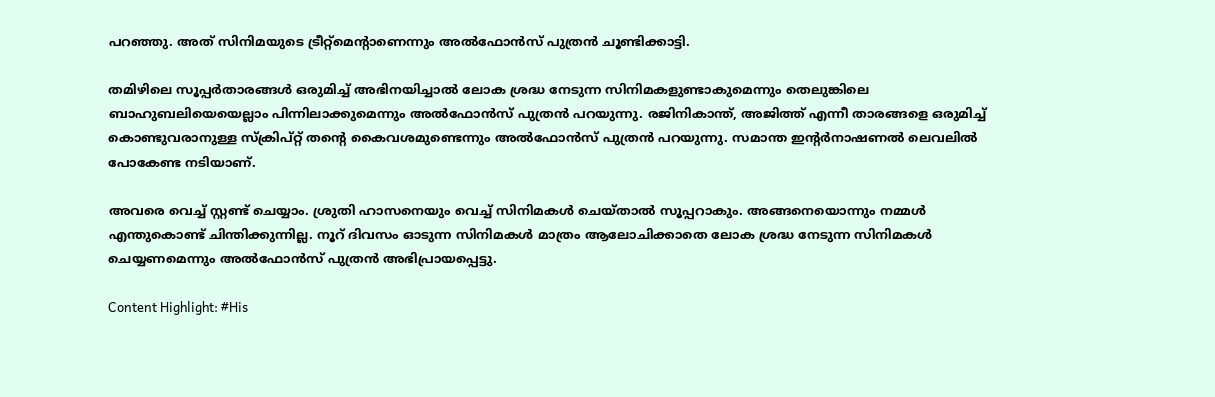പറഞ്ഞു. അത് സിനിമയുടെ ട്രീറ്റ്മെന്റാണെന്നും അൽഫോൻസ് പുത്രൻ ചൂണ്ടിക്കാ‌‌ട്ടി.

തമിഴിലെ സൂപ്പർതാരങ്ങൾ ഒരുമിച്ച് അഭിനയിച്ചാൽ ലോക ശ്രദ്ധ നേടുന്ന സിനിമകളുണ്ടാകുമെന്നും തെലുങ്കിലെ ബാഹുബലിയെയെല്ലാം പിന്നിലാക്കുമെന്നും അൽഫോൻസ് പുത്രൻ പറയുന്നു. രജിനികാന്ത്, അജിത്ത് എന്നീ താരങ്ങളെ ഒരുമിച്ച് കൊണ്ടുവരാനുള്ള സ്ക്രിപ്റ്റ് തന്റെ കൈവശമുണ്ടെന്നും അൽഫോൻസ് പുത്രൻ പറയുന്നു. സമാന്ത ഇന്റർനാഷണൽ ലെവലിൽ പോകേണ്ട നടിയാണ്.

അവരെ വെച്ച് സ്റ്റണ്ട് ചെയ്യാം. ശ്രുതി ഹാസനെയും വെച്ച് സിനിമകൾ ചെയ്താൽ സൂപ്പറാകും. അങ്ങനെയൊന്നും നമ്മൾ എന്തുകൊണ്ട് ചിന്തിക്കുന്നില്ല. നൂറ് ദിവസം ഓടുന്ന സിനിമകൾ മാത്രം ആലോചിക്കാതെ ലോക ശ്രദ്ധ നേടുന്ന സിനിമകൾ ചെയ്യണമെന്നും അൽഫോൻസ് പുത്രൻ അഭിപ്രായപ്പെട്ടു.

Content Highlight: #His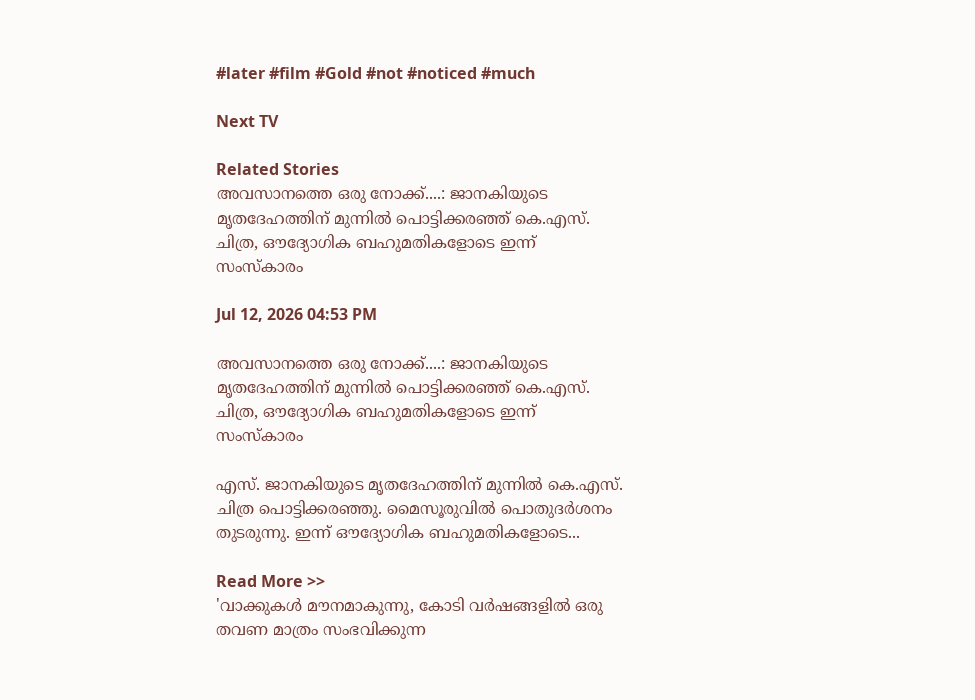#later #film #Gold #not #noticed #much

Next TV

Related Stories
അവസാനത്തെ ഒരു നോക്ക്....: ജാനകിയുടെ മൃതദേഹത്തിന് മുന്നിൽ പൊട്ടിക്കരഞ്ഞ് കെ.എസ്.  ചിത്ര, ഔദ്യോഗിക ബഹുമതികളോടെ ഇന്ന് സംസ്കാരം

Jul 12, 2026 04:53 PM

അവസാനത്തെ ഒരു നോക്ക്....: ജാനകിയുടെ മൃതദേഹത്തിന് മുന്നിൽ പൊട്ടിക്കരഞ്ഞ് കെ.എസ്. ചിത്ര, ഔദ്യോഗിക ബഹുമതികളോടെ ഇന്ന് സംസ്കാരം

എസ്. ജാനകിയുടെ മൃതദേഹത്തിന് മുന്നിൽ കെ.എസ്. ചിത്ര പൊട്ടിക്കരഞ്ഞു. മൈസൂരുവിൽ പൊതുദർശനം തുടരുന്നു. ഇന്ന് ഔദ്യോഗിക ബഹുമതികളോടെ...

Read More >>
'വാക്കുകൾ മൗനമാകുന്നു, കോടി വർഷങ്ങളിൽ ഒരു തവണ മാത്രം സംഭവിക്കുന്ന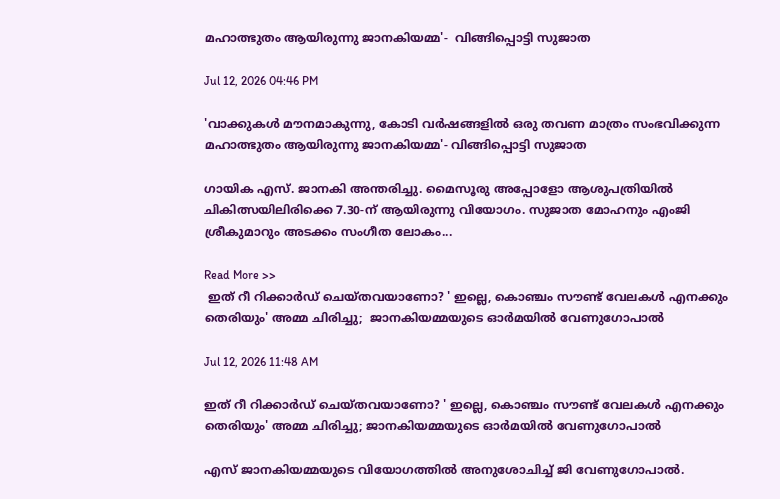മഹാത്ഭുതം ആയിരുന്നു ജാനകിയമ്മ'-  വിങ്ങിപ്പൊട്ടി സുജാത

Jul 12, 2026 04:46 PM

'വാക്കുകൾ മൗനമാകുന്നു, കോടി വർഷങ്ങളിൽ ഒരു തവണ മാത്രം സംഭവിക്കുന്ന മഹാത്ഭുതം ആയിരുന്നു ജാനകിയമ്മ'- വിങ്ങിപ്പൊട്ടി സുജാത

ഗായിക എസ്. ജാനകി അന്തരിച്ചു. മൈസൂരു അപ്പോളോ ആശുപത്രിയിൽ ചികിത്സയിലിരിക്കെ 7.30-ന് ആയിരുന്നു വിയോഗം. സുജാത മോഹനും എംജി ശ്രീകുമാറും അടക്കം സംഗീത ലോകം...

Read More >>
 ഇത് റീ റിക്കാർഡ് ചെയ്തവയാണോ? ' ഇല്ലെ, കൊഞ്ചം സൗണ്ട് വേലകൾ എനക്കും തെരിയും' അമ്മ ചിരിച്ചു;  ജാനകിയമ്മയുടെ ഓർമയിൽ വേണുഗോപാൽ

Jul 12, 2026 11:48 AM

ഇത് റീ റിക്കാർഡ് ചെയ്തവയാണോ? ' ഇല്ലെ, കൊഞ്ചം സൗണ്ട് വേലകൾ എനക്കും തെരിയും' അമ്മ ചിരിച്ചു; ജാനകിയമ്മയുടെ ഓർമയിൽ വേണുഗോപാൽ

എസ് ജാനകിയമ്മയുടെ വിയോഗത്തിൽ അനുശോചിച്ച് ജി വേണുഗോപാൽ.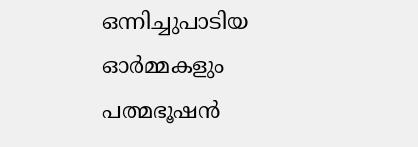ഒന്നിച്ചുപാടിയ ഓർമ്മകളും പത്മഭൂഷൻ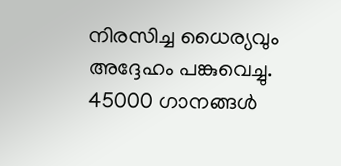നിരസിച്ച ധൈര്യവും അദ്ദേഹം പങ്കുവെച്ചു. 45000 ഗാനങ്ങൾ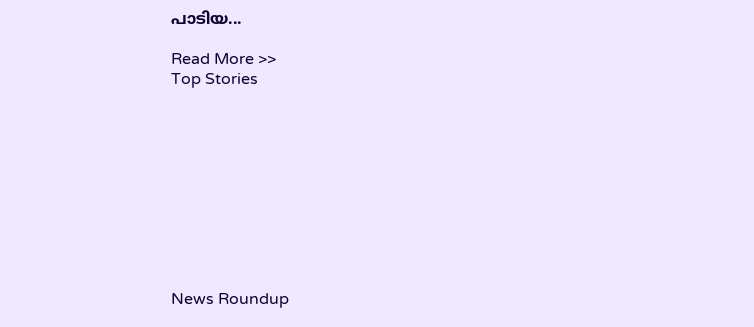പാടിയ...

Read More >>
Top Stories










News Roundup